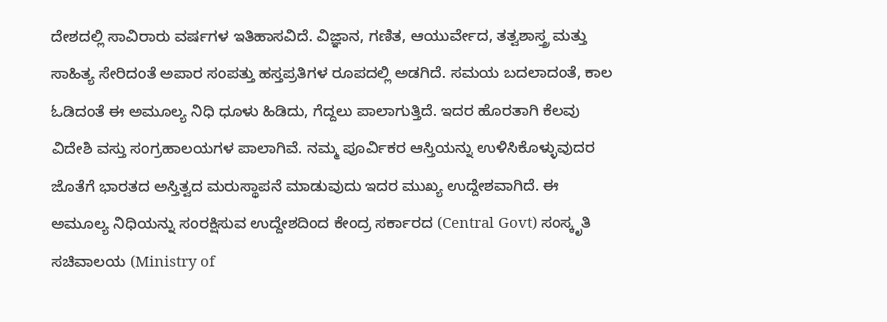ದೇಶದಲ್ಲಿ ಸಾವಿರಾರು ವರ್ಷಗಳ ಇತಿಹಾಸವಿದೆ. ವಿಜ್ಞಾನ, ಗಣಿತ, ಆಯುರ್ವೇದ, ತತ್ವಶಾಸ್ತ್ರ ಮತ್ತು ಸಾಹಿತ್ಯ ಸೇರಿದಂತೆ ಅಪಾರ ಸಂಪತ್ತು ಹಸ್ತಪ್ರತಿಗಳ ರೂಪದಲ್ಲಿ ಅಡಗಿದೆ. ಸಮಯ ಬದಲಾದಂತೆ, ಕಾಲ ಓಡಿದಂತೆ ಈ ಅಮೂಲ್ಯ ನಿಧಿ ಧೂಳು ಹಿಡಿದು, ಗೆದ್ದಲು ಪಾಲಾಗುತ್ತಿದೆ. ಇದರ ಹೊರತಾಗಿ ಕೆಲವು ವಿದೇಶಿ ವಸ್ತು ಸಂಗ್ರಹಾಲಯಗಳ ಪಾಲಾಗಿವೆ. ನಮ್ಮ ಪೂರ್ವಿಕರ ಆಸ್ತಿಯನ್ನು ಉಳಿಸಿಕೊಳ್ಳುವುದರ ಜೊತೆಗೆ ಭಾರತದ ಅಸ್ತಿತ್ವದ ಮರುಸ್ಥಾಪನೆ ಮಾಡುವುದು ಇದರ ಮುಖ್ಯ ಉದ್ದೇಶವಾಗಿದೆ. ಈ ಅಮೂಲ್ಯ ನಿಧಿಯನ್ನು ಸಂರಕ್ಷಿಸುವ ಉದ್ದೇಶದಿಂದ ಕೇಂದ್ರ ಸರ್ಕಾರದ (Central Govt) ಸಂಸ್ಕೃತಿ ಸಚಿವಾಲಯ (Ministry of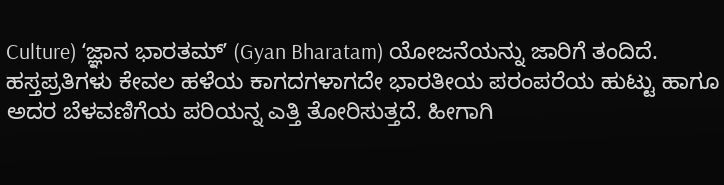Culture) ʻಜ್ಞಾನ ಭಾರತಮ್ʼ (Gyan Bharatam) ಯೋಜನೆಯನ್ನು ಜಾರಿಗೆ ತಂದಿದೆ.
ಹಸ್ತಪ್ರತಿಗಳು ಕೇವಲ ಹಳೆಯ ಕಾಗದಗಳಾಗದೇ ಭಾರತೀಯ ಪರಂಪರೆಯ ಹುಟ್ಟು ಹಾಗೂ ಅದರ ಬೆಳವಣಿಗೆಯ ಪರಿಯನ್ನ ಎತ್ತಿ ತೋರಿಸುತ್ತದೆ. ಹೀಗಾಗಿ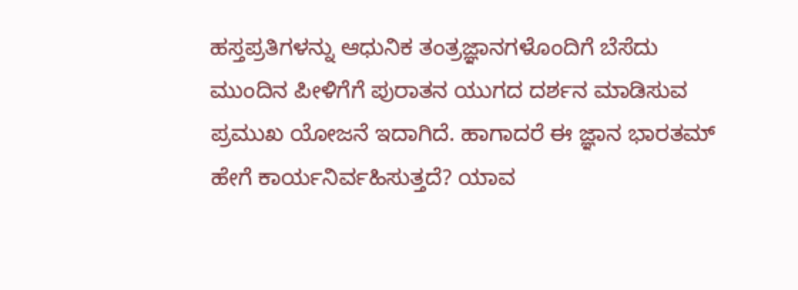ಹಸ್ತಪ್ರತಿಗಳನ್ನು ಆಧುನಿಕ ತಂತ್ರಜ್ಞಾನಗಳೊಂದಿಗೆ ಬೆಸೆದು ಮುಂದಿನ ಪೀಳಿಗೆಗೆ ಪುರಾತನ ಯುಗದ ದರ್ಶನ ಮಾಡಿಸುವ ಪ್ರಮುಖ ಯೋಜನೆ ಇದಾಗಿದೆ. ಹಾಗಾದರೆ ಈ ಜ್ಞಾನ ಭಾರತಮ್ ಹೇಗೆ ಕಾರ್ಯನಿರ್ವಹಿಸುತ್ತದೆ? ಯಾವ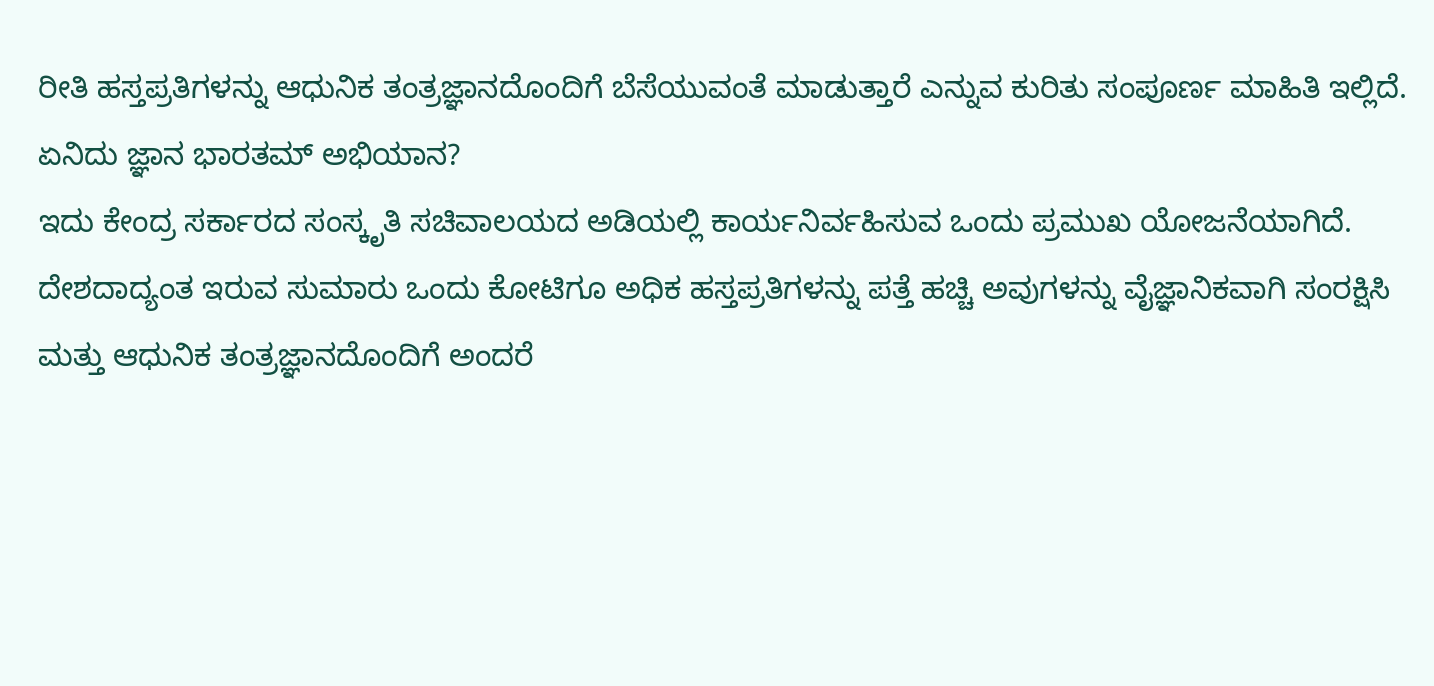ರೀತಿ ಹಸ್ತಪ್ರತಿಗಳನ್ನು ಆಧುನಿಕ ತಂತ್ರಜ್ಞಾನದೊಂದಿಗೆ ಬೆಸೆಯುವಂತೆ ಮಾಡುತ್ತಾರೆ ಎನ್ನುವ ಕುರಿತು ಸಂಪೂರ್ಣ ಮಾಹಿತಿ ಇಲ್ಲಿದೆ.
ಏನಿದು ಜ್ಞಾನ ಭಾರತಮ್ ಅಭಿಯಾನ?
ಇದು ಕೇಂದ್ರ ಸರ್ಕಾರದ ಸಂಸ್ಕೃತಿ ಸಚಿವಾಲಯದ ಅಡಿಯಲ್ಲಿ ಕಾರ್ಯನಿರ್ವಹಿಸುವ ಒಂದು ಪ್ರಮುಖ ಯೋಜನೆಯಾಗಿದೆ. ದೇಶದಾದ್ಯಂತ ಇರುವ ಸುಮಾರು ಒಂದು ಕೋಟಿಗೂ ಅಧಿಕ ಹಸ್ತಪ್ರತಿಗಳನ್ನು ಪತ್ತೆ ಹಚ್ಚಿ ಅವುಗಳನ್ನು ವೈಜ್ಞಾನಿಕವಾಗಿ ಸಂರಕ್ಷಿಸಿ ಮತ್ತು ಆಧುನಿಕ ತಂತ್ರಜ್ಞಾನದೊಂದಿಗೆ ಅಂದರೆ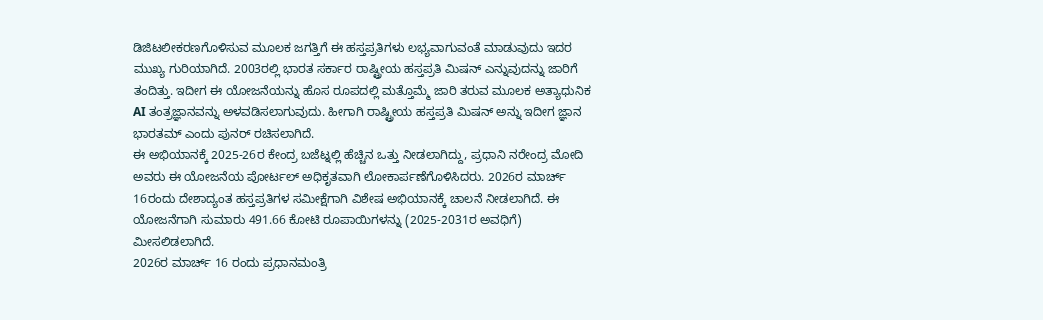ಡಿಜಿಟಲೀಕರಣಗೊಳಿಸುವ ಮೂಲಕ ಜಗತ್ತಿಗೆ ಈ ಹಸ್ತಪ್ರತಿಗಳು ಲಭ್ಯವಾಗುವಂತೆ ಮಾಡುವುದು ಇದರ ಮುಖ್ಯ ಗುರಿಯಾಗಿದೆ. 2003ರಲ್ಲಿ ಭಾರತ ಸರ್ಕಾರ ರಾಷ್ಟ್ರೀಯ ಹಸ್ತಪ್ರತಿ ಮಿಷನ್ ಎನ್ನುವುದನ್ನು ಜಾರಿಗೆ ತಂದಿತ್ತು. ಇದೀಗ ಈ ಯೋಜನೆಯನ್ನು ಹೊಸ ರೂಪದಲ್ಲಿ ಮತ್ತೊಮ್ಮೆ ಜಾರಿ ತರುವ ಮೂಲಕ ಅತ್ಯಾಧುನಿಕ AI ತಂತ್ರಜ್ಞಾನವನ್ನು ಅಳವಡಿಸಲಾಗುವುದು. ಹೀಗಾಗಿ ರಾಷ್ಟ್ರೀಯ ಹಸ್ತಪ್ರತಿ ಮಿಷನ್ ಅನ್ನು ಇದೀಗ ಜ್ಞಾನ ಭಾರತಮ್ ಎಂದು ಪುನರ್ ರಚಿಸಲಾಗಿದೆ.
ಈ ಅಭಿಯಾನಕ್ಕೆ 2025-26ರ ಕೇಂದ್ರ ಬಜೆಟ್ನಲ್ಲಿ ಹೆಚ್ಚಿನ ಒತ್ತು ನೀಡಲಾಗಿದ್ದು, ಪ್ರಧಾನಿ ನರೇಂದ್ರ ಮೋದಿ ಅವರು ಈ ಯೋಜನೆಯ ಪೋರ್ಟಲ್ ಅಧಿಕೃತವಾಗಿ ಲೋಕಾರ್ಪಣೆಗೊಳಿಸಿದರು. 2026ರ ಮಾರ್ಚ್ 16ರಂದು ದೇಶಾದ್ಯಂತ ಹಸ್ತಪ್ರತಿಗಳ ಸಮೀಕ್ಷೆಗಾಗಿ ವಿಶೇಷ ಅಭಿಯಾನಕ್ಕೆ ಚಾಲನೆ ನೀಡಲಾಗಿದೆ. ಈ ಯೋಜನೆಗಾಗಿ ಸುಮಾರು 491.66 ಕೋಟಿ ರೂಪಾಯಿಗಳನ್ನು (2025-2031ರ ಅವಧಿಗೆ) ಮೀಸಲಿಡಲಾಗಿದೆ.
2026ರ ಮಾರ್ಚ್ 16 ರಂದು ಪ್ರಧಾನಮಂತ್ರಿ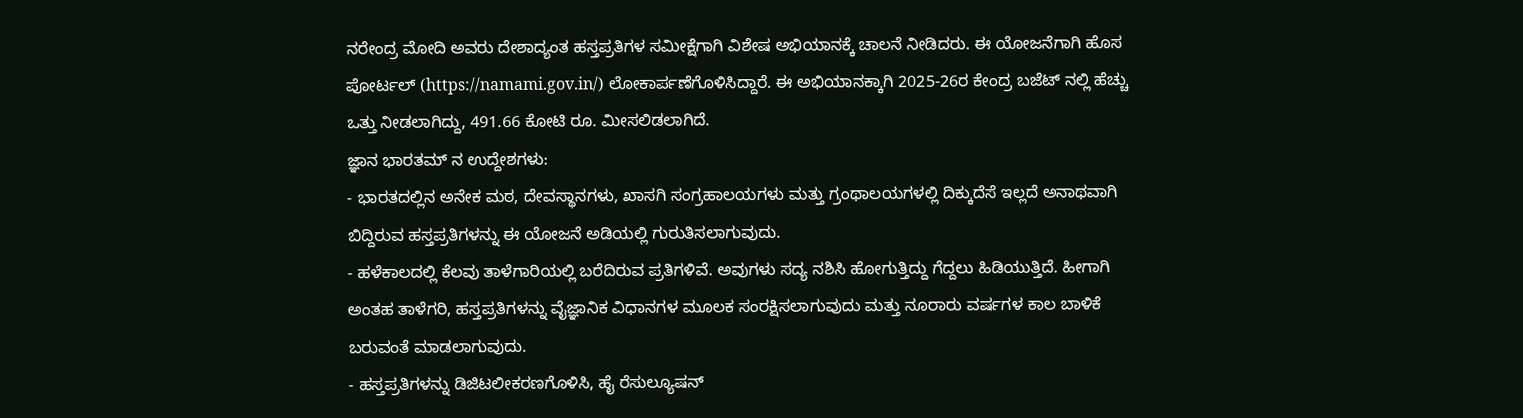ನರೇಂದ್ರ ಮೋದಿ ಅವರು ದೇಶಾದ್ಯಂತ ಹಸ್ತಪ್ರತಿಗಳ ಸಮೀಕ್ಷೆಗಾಗಿ ವಿಶೇಷ ಅಭಿಯಾನಕ್ಕೆ ಚಾಲನೆ ನೀಡಿದರು. ಈ ಯೋಜನೆಗಾಗಿ ಹೊಸ ಪೋರ್ಟಲ್ (https://namami.gov.in/) ಲೋಕಾರ್ಪಣೆಗೊಳಿಸಿದ್ದಾರೆ. ಈ ಅಭಿಯಾನಕ್ಕಾಗಿ 2025-26ರ ಕೇಂದ್ರ ಬಜೆಟ್ ನಲ್ಲಿ ಹೆಚ್ಚು ಒತ್ತು ನೀಡಲಾಗಿದ್ದು, 491.66 ಕೋಟಿ ರೂ. ಮೀಸಲಿಡಲಾಗಿದೆ.
ಜ್ಞಾನ ಭಾರತಮ್ ನ ಉದ್ದೇಶಗಳು:
- ಭಾರತದಲ್ಲಿನ ಅನೇಕ ಮಠ, ದೇವಸ್ಥಾನಗಳು, ಖಾಸಗಿ ಸಂಗ್ರಹಾಲಯಗಳು ಮತ್ತು ಗ್ರಂಥಾಲಯಗಳಲ್ಲಿ ದಿಕ್ಕುದೆಸೆ ಇಲ್ಲದೆ ಅನಾಥವಾಗಿ ಬಿದ್ದಿರುವ ಹಸ್ತಪ್ರತಿಗಳನ್ನು ಈ ಯೋಜನೆ ಅಡಿಯಲ್ಲಿ ಗುರುತಿಸಲಾಗುವುದು.
- ಹಳೆಕಾಲದಲ್ಲಿ ಕೆಲವು ತಾಳೆಗಾರಿಯಲ್ಲಿ ಬರೆದಿರುವ ಪ್ರತಿಗಳಿವೆ. ಅವುಗಳು ಸದ್ಯ ನಶಿಸಿ ಹೋಗುತ್ತಿದ್ದು ಗೆದ್ದಲು ಹಿಡಿಯುತ್ತಿದೆ. ಹೀಗಾಗಿ ಅಂತಹ ತಾಳೆಗರಿ, ಹಸ್ತಪ್ರತಿಗಳನ್ನು ವೈಜ್ಞಾನಿಕ ವಿಧಾನಗಳ ಮೂಲಕ ಸಂರಕ್ಷಿಸಲಾಗುವುದು ಮತ್ತು ನೂರಾರು ವರ್ಷಗಳ ಕಾಲ ಬಾಳಿಕೆ ಬರುವಂತೆ ಮಾಡಲಾಗುವುದು.
- ಹಸ್ತಪ್ರತಿಗಳನ್ನು ಡಿಜಿಟಲೀಕರಣಗೊಳಿಸಿ, ಹೈ ರೆಸುಲ್ಯೂಷನ್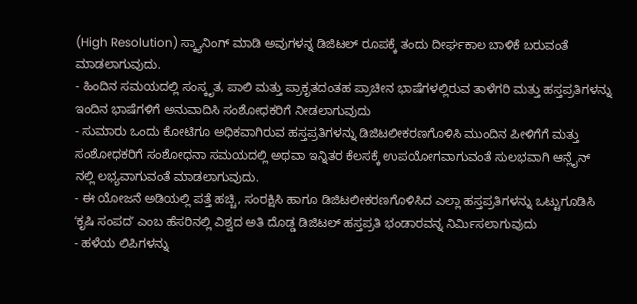(High Resolution) ಸ್ಕ್ಯಾನಿಂಗ್ ಮಾಡಿ ಅವುಗಳನ್ನ ಡಿಜಿಟಲ್ ರೂಪಕ್ಕೆ ತಂದು ದೀರ್ಘಕಾಲ ಬಾಳಿಕೆ ಬರುವಂತೆ ಮಾಡಲಾಗುವುದು.
- ಹಿಂದಿನ ಸಮಯದಲ್ಲಿ ಸಂಸ್ಕೃತ, ಪಾಲಿ ಮತ್ತು ಪ್ರಾಕೃತದಂತಹ ಪ್ರಾಚೀನ ಭಾಷೆಗಳಲ್ಲಿರುವ ತಾಳೆಗರಿ ಮತ್ತು ಹಸ್ತಪ್ರತಿಗಳನ್ನು ಇಂದಿನ ಭಾಷೆಗಳಿಗೆ ಅನುವಾದಿಸಿ ಸಂಶೋಧಕರಿಗೆ ನೀಡಲಾಗುವುದು
- ಸುಮಾರು ಒಂದು ಕೋಟಿಗೂ ಅಧಿಕವಾಗಿರುವ ಹಸ್ತಪ್ರತಿಗಳನ್ನು ಡಿಜಿಟಲೀಕರಣಗೊಳಿಸಿ ಮುಂದಿನ ಪೀಳಿಗೆಗೆ ಮತ್ತು ಸಂಶೋಧಕರಿಗೆ ಸಂಶೋಧನಾ ಸಮಯದಲ್ಲಿ ಅಥವಾ ಇನ್ನಿತರ ಕೆಲಸಕ್ಕೆ ಉಪಯೋಗವಾಗುವಂತೆ ಸುಲಭವಾಗಿ ಆನ್ಲೈನ್ ನಲ್ಲಿ ಲಭ್ಯವಾಗುವಂತೆ ಮಾಡಲಾಗುವುದು.
- ಈ ಯೋಜನೆ ಅಡಿಯಲ್ಲಿ ಪತ್ತೆ ಹಚ್ಚಿ, ಸಂರಕ್ಷಿಸಿ ಹಾಗೂ ಡಿಜಿಟಲೀಕರಣಗೊಳಿಸಿದ ಎಲ್ಲಾ ಹಸ್ತಪ್ರತಿಗಳನ್ನು ಒಟ್ಟುಗೂಡಿಸಿ ʻಕೃಷಿ ಸಂಪದʼ ಎಂಬ ಹೆಸರಿನಲ್ಲಿ ವಿಶ್ವದ ಅತಿ ದೊಡ್ಡ ಡಿಜಿಟಲ್ ಹಸ್ತಪ್ರತಿ ಭಂಡಾರವನ್ನ ನಿರ್ಮಿಸಲಾಗುವುದು
- ಹಳೆಯ ಲಿಪಿಗಳನ್ನು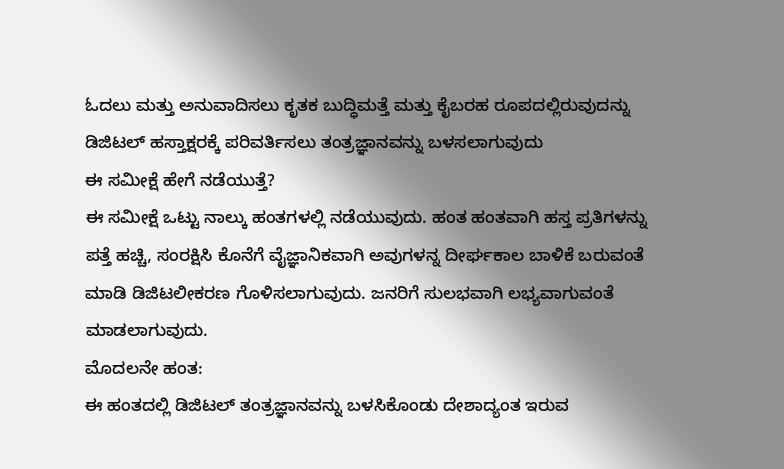ಓದಲು ಮತ್ತು ಅನುವಾದಿಸಲು ಕೃತಕ ಬುದ್ಧಿಮತ್ತೆ ಮತ್ತು ಕೈಬರಹ ರೂಪದಲ್ಲಿರುವುದನ್ನು ಡಿಜಿಟಲ್ ಹಸ್ತಾಕ್ಷರಕ್ಕೆ ಪರಿವರ್ತಿಸಲು ತಂತ್ರಜ್ಞಾನವನ್ನು ಬಳಸಲಾಗುವುದು
ಈ ಸಮೀಕ್ಷೆ ಹೇಗೆ ನಡೆಯುತ್ತೆ?
ಈ ಸಮೀಕ್ಷೆ ಒಟ್ಟು ನಾಲ್ಕು ಹಂತಗಳಲ್ಲಿ ನಡೆಯುವುದು. ಹಂತ ಹಂತವಾಗಿ ಹಸ್ತ ಪ್ರತಿಗಳನ್ನು ಪತ್ತೆ ಹಚ್ಚಿ, ಸಂರಕ್ಷಿಸಿ ಕೊನೆಗೆ ವೈಜ್ಞಾನಿಕವಾಗಿ ಅವುಗಳನ್ನ ದೀರ್ಘಕಾಲ ಬಾಳಿಕೆ ಬರುವಂತೆ ಮಾಡಿ ಡಿಜಿಟಲೀಕರಣ ಗೊಳಿಸಲಾಗುವುದು. ಜನರಿಗೆ ಸುಲಭವಾಗಿ ಲಭ್ಯವಾಗುವಂತೆ ಮಾಡಲಾಗುವುದು.
ಮೊದಲನೇ ಹಂತ:
ಈ ಹಂತದಲ್ಲಿ ಡಿಜಿಟಲ್ ತಂತ್ರಜ್ಞಾನವನ್ನು ಬಳಸಿಕೊಂಡು ದೇಶಾದ್ಯಂತ ಇರುವ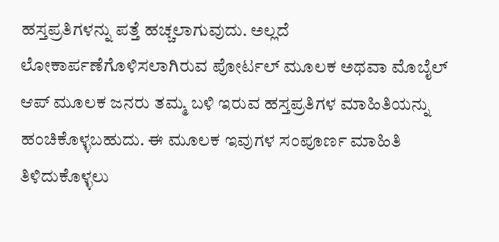ಹಸ್ತಪ್ರತಿಗಳನ್ನು ಪತ್ತೆ ಹಚ್ಚಲಾಗುವುದು. ಅಲ್ಲದೆ ಲೋಕಾರ್ಪಣೆಗೊಳಿಸಲಾಗಿರುವ ಪೋರ್ಟಲ್ ಮೂಲಕ ಅಥವಾ ಮೊಬೈಲ್ ಆಪ್ ಮೂಲಕ ಜನರು ತಮ್ಮ ಬಳಿ ಇರುವ ಹಸ್ತಪ್ರತಿಗಳ ಮಾಹಿತಿಯನ್ನು ಹಂಚಿಕೊಳ್ಳಬಹುದು. ಈ ಮೂಲಕ ಇವುಗಳ ಸಂಪೂರ್ಣ ಮಾಹಿತಿ ತಿಳಿದುಕೊಳ್ಳಲು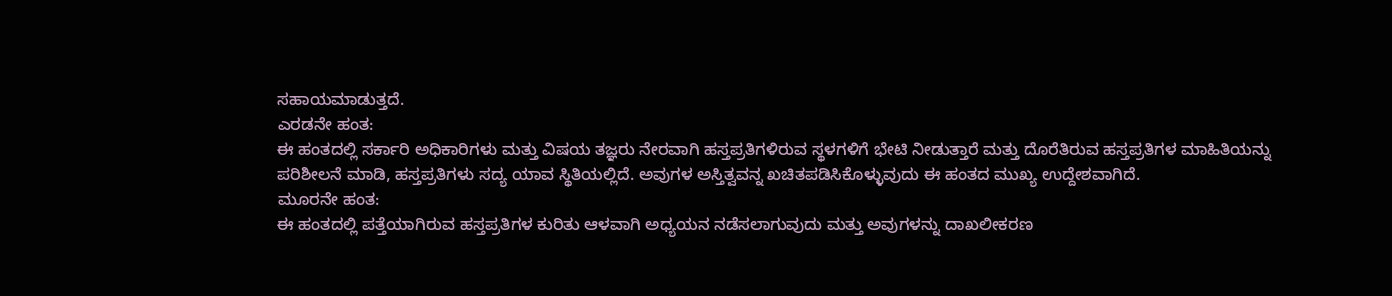ಸಹಾಯಮಾಡುತ್ತದೆ.
ಎರಡನೇ ಹಂತ:
ಈ ಹಂತದಲ್ಲಿ ಸರ್ಕಾರಿ ಅಧಿಕಾರಿಗಳು ಮತ್ತು ವಿಷಯ ತಜ್ಞರು ನೇರವಾಗಿ ಹಸ್ತಪ್ರತಿಗಳಿರುವ ಸ್ಥಳಗಳಿಗೆ ಭೇಟಿ ನೀಡುತ್ತಾರೆ ಮತ್ತು ದೊರೆತಿರುವ ಹಸ್ತಪ್ರತಿಗಳ ಮಾಹಿತಿಯನ್ನು ಪರಿಶೀಲನೆ ಮಾಡಿ, ಹಸ್ತಪ್ರತಿಗಳು ಸದ್ಯ ಯಾವ ಸ್ಥಿತಿಯಲ್ಲಿದೆ. ಅವುಗಳ ಅಸ್ತಿತ್ವವನ್ನ ಖಚಿತಪಡಿಸಿಕೊಳ್ಳುವುದು ಈ ಹಂತದ ಮುಖ್ಯ ಉದ್ದೇಶವಾಗಿದೆ.
ಮೂರನೇ ಹಂತ:
ಈ ಹಂತದಲ್ಲಿ ಪತ್ತೆಯಾಗಿರುವ ಹಸ್ತಪ್ರತಿಗಳ ಕುರಿತು ಆಳವಾಗಿ ಅಧ್ಯಯನ ನಡೆಸಲಾಗುವುದು ಮತ್ತು ಅವುಗಳನ್ನು ದಾಖಲೀಕರಣ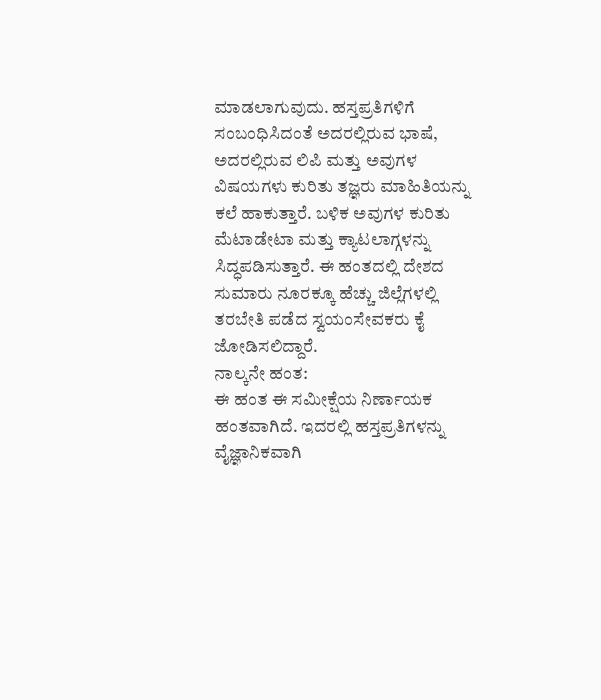ಮಾಡಲಾಗುವುದು. ಹಸ್ತಪ್ರತಿಗಳಿಗೆ ಸಂಬಂಧಿಸಿದಂತೆ ಅದರಲ್ಲಿರುವ ಭಾಷೆ, ಅದರಲ್ಲಿರುವ ಲಿಪಿ ಮತ್ತು ಅವುಗಳ ವಿಷಯಗಳು ಕುರಿತು ತಜ್ಞರು ಮಾಹಿತಿಯನ್ನು ಕಲೆ ಹಾಕುತ್ತಾರೆ. ಬಳಿಕ ಅವುಗಳ ಕುರಿತು ಮೆಟಾಡೇಟಾ ಮತ್ತು ಕ್ಯಾಟಲಾಗ್ಗಳನ್ನು ಸಿದ್ಧಪಡಿಸುತ್ತಾರೆ. ಈ ಹಂತದಲ್ಲಿ ದೇಶದ ಸುಮಾರು ನೂರಕ್ಕೂ ಹೆಚ್ಚು ಜಿಲ್ಲೆಗಳಲ್ಲಿ ತರಬೇತಿ ಪಡೆದ ಸ್ವಯಂಸೇವಕರು ಕೈ ಜೋಡಿಸಲಿದ್ದಾರೆ.
ನಾಲ್ಕನೇ ಹಂತ:
ಈ ಹಂತ ಈ ಸಮೀಕ್ಷೆಯ ನಿರ್ಣಾಯಕ ಹಂತವಾಗಿದೆ. ಇದರಲ್ಲಿ ಹಸ್ತಪ್ರತಿಗಳನ್ನು ವೈಜ್ಞಾನಿಕವಾಗಿ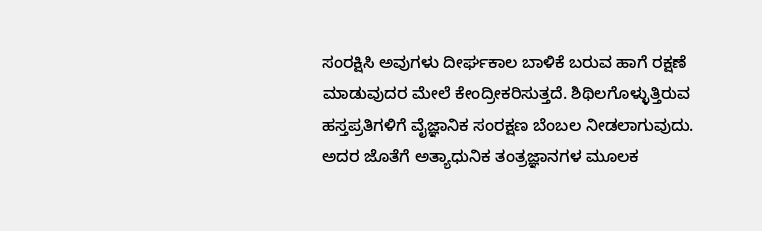ಸಂರಕ್ಷಿಸಿ ಅವುಗಳು ದೀರ್ಘಕಾಲ ಬಾಳಿಕೆ ಬರುವ ಹಾಗೆ ರಕ್ಷಣೆ ಮಾಡುವುದರ ಮೇಲೆ ಕೇಂದ್ರೀಕರಿಸುತ್ತದೆ. ಶಿಥಿಲಗೊಳ್ಳುತ್ತಿರುವ ಹಸ್ತಪ್ರತಿಗಳಿಗೆ ವೈಜ್ಞಾನಿಕ ಸಂರಕ್ಷಣ ಬೆಂಬಲ ನೀಡಲಾಗುವುದು. ಅದರ ಜೊತೆಗೆ ಅತ್ಯಾಧುನಿಕ ತಂತ್ರಜ್ಞಾನಗಳ ಮೂಲಕ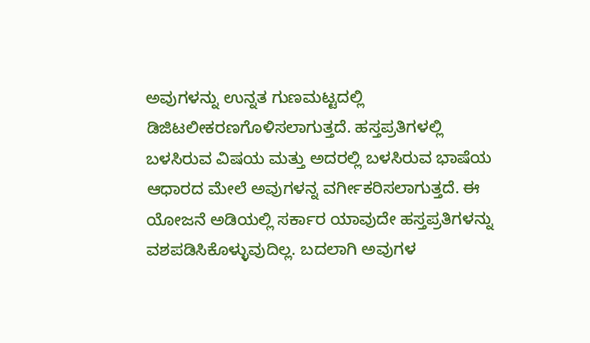ಅವುಗಳನ್ನು ಉನ್ನತ ಗುಣಮಟ್ಟದಲ್ಲಿ ಡಿಜಿಟಲೀಕರಣಗೊಳಿಸಲಾಗುತ್ತದೆ. ಹಸ್ತಪ್ರತಿಗಳಲ್ಲಿ ಬಳಸಿರುವ ವಿಷಯ ಮತ್ತು ಅದರಲ್ಲಿ ಬಳಸಿರುವ ಭಾಷೆಯ ಆಧಾರದ ಮೇಲೆ ಅವುಗಳನ್ನ ವರ್ಗೀಕರಿಸಲಾಗುತ್ತದೆ. ಈ ಯೋಜನೆ ಅಡಿಯಲ್ಲಿ ಸರ್ಕಾರ ಯಾವುದೇ ಹಸ್ತಪ್ರತಿಗಳನ್ನು ವಶಪಡಿಸಿಕೊಳ್ಳುವುದಿಲ್ಲ. ಬದಲಾಗಿ ಅವುಗಳ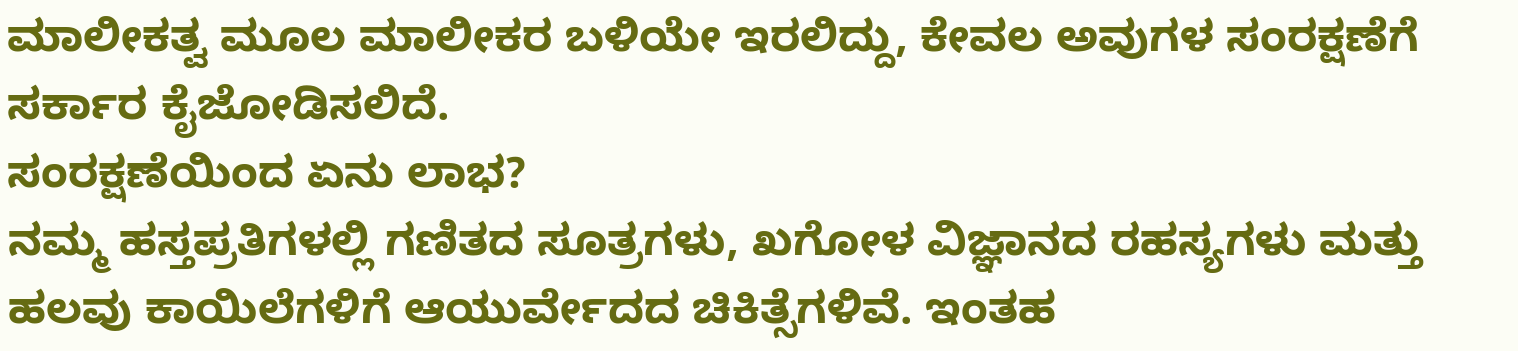ಮಾಲೀಕತ್ವ ಮೂಲ ಮಾಲೀಕರ ಬಳಿಯೇ ಇರಲಿದ್ದು, ಕೇವಲ ಅವುಗಳ ಸಂರಕ್ಷಣೆಗೆ ಸರ್ಕಾರ ಕೈಜೋಡಿಸಲಿದೆ.
ಸಂರಕ್ಷಣೆಯಿಂದ ಏನು ಲಾಭ?
ನಮ್ಮ ಹಸ್ತಪ್ರತಿಗಳಲ್ಲಿ ಗಣಿತದ ಸೂತ್ರಗಳು, ಖಗೋಳ ವಿಜ್ಞಾನದ ರಹಸ್ಯಗಳು ಮತ್ತು ಹಲವು ಕಾಯಿಲೆಗಳಿಗೆ ಆಯುರ್ವೇದದ ಚಿಕಿತ್ಸೆಗಳಿವೆ. ಇಂತಹ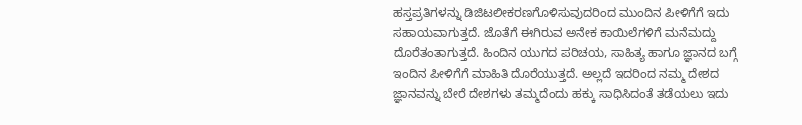ಹಸ್ತಪ್ರತಿಗಳನ್ನು ಡಿಜಿಟಲೀಕರಣಗೊಳಿಸುವುದರಿಂದ ಮುಂದಿನ ಪೀಳಿಗೆಗೆ ಇದು ಸಹಾಯವಾಗುತ್ತದೆ. ಜೊತೆಗೆ ಈಗಿರುವ ಅನೇಕ ಕಾಯಿಲೆಗಳಿಗೆ ಮನೆಮದ್ದು ದೊರೆತಂತಾಗುತ್ತದೆ. ಹಿಂದಿನ ಯುಗದ ಪರಿಚಯ, ಸಾಹಿತ್ಯ ಹಾಗೂ ಜ್ಞಾನದ ಬಗ್ಗೆ ಇಂದಿನ ಪೀಳಿಗೆಗೆ ಮಾಹಿತಿ ದೊರೆಯುತ್ತದೆ. ಅಲ್ಲದೆ ಇದರಿಂದ ನಮ್ಮ ದೇಶದ ಜ್ಞಾನವನ್ನು ಬೇರೆ ದೇಶಗಳು ತಮ್ಮದೆಂದು ಹಕ್ಕು ಸಾಧಿಸಿದಂತೆ ತಡೆಯಲು ಇದು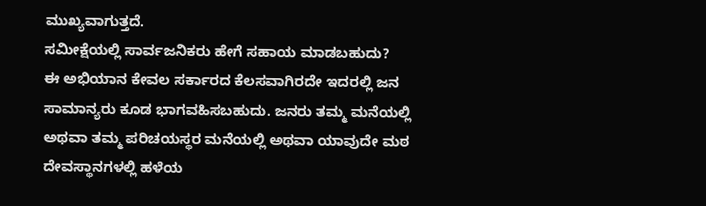ಮುಖ್ಯವಾಗುತ್ತದೆ.
ಸಮೀಕ್ಷೆಯಲ್ಲಿ ಸಾರ್ವಜನಿಕರು ಹೇಗೆ ಸಹಾಯ ಮಾಡಬಹುದು?
ಈ ಅಭಿಯಾನ ಕೇವಲ ಸರ್ಕಾರದ ಕೆಲಸವಾಗಿರದೇ ಇದರಲ್ಲಿ ಜನ ಸಾಮಾನ್ಯರು ಕೂಡ ಭಾಗವಹಿಸಬಹುದು. ಜನರು ತಮ್ಮ ಮನೆಯಲ್ಲಿ ಅಥವಾ ತಮ್ಮ ಪರಿಚಯಸ್ಥರ ಮನೆಯಲ್ಲಿ ಅಥವಾ ಯಾವುದೇ ಮಠ ದೇವಸ್ಥಾನಗಳಲ್ಲಿ ಹಳೆಯ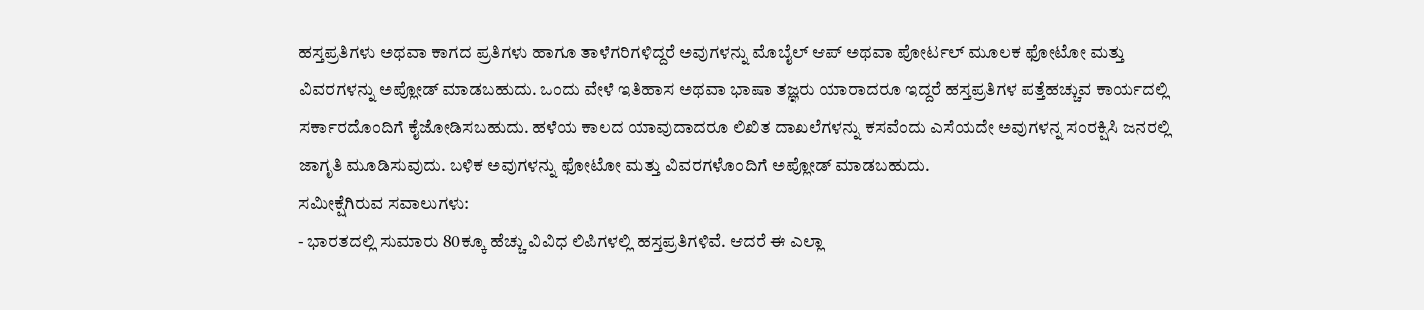ಹಸ್ತಪ್ರತಿಗಳು ಅಥವಾ ಕಾಗದ ಪ್ರತಿಗಳು ಹಾಗೂ ತಾಳೆಗರಿಗಳಿದ್ದರೆ ಅವುಗಳನ್ನು ಮೊಬೈಲ್ ಆಪ್ ಅಥವಾ ಪೋರ್ಟಲ್ ಮೂಲಕ ಫೋಟೋ ಮತ್ತು ವಿವರಗಳನ್ನು ಅಪ್ಲೋಡ್ ಮಾಡಬಹುದು. ಒಂದು ವೇಳೆ ಇತಿಹಾಸ ಅಥವಾ ಭಾಷಾ ತಜ್ಞರು ಯಾರಾದರೂ ಇದ್ದರೆ ಹಸ್ತಪ್ರತಿಗಳ ಪತ್ತೆಹಚ್ಚುವ ಕಾರ್ಯದಲ್ಲಿ ಸರ್ಕಾರದೊಂದಿಗೆ ಕೈಜೋಡಿಸಬಹುದು. ಹಳೆಯ ಕಾಲದ ಯಾವುದಾದರೂ ಲಿಖಿತ ದಾಖಲೆಗಳನ್ನು ಕಸವೆಂದು ಎಸೆಯದೇ ಅವುಗಳನ್ನ ಸಂರಕ್ಷಿಸಿ ಜನರಲ್ಲಿ ಜಾಗೃತಿ ಮೂಡಿಸುವುದು. ಬಳಿಕ ಅವುಗಳನ್ನು ಫೋಟೋ ಮತ್ತು ವಿವರಗಳೊಂದಿಗೆ ಅಪ್ಲೋಡ್ ಮಾಡಬಹುದು.
ಸಮೀಕ್ಷೆಗಿರುವ ಸವಾಲುಗಳು:
- ಭಾರತದಲ್ಲಿ ಸುಮಾರು 80ಕ್ಕೂ ಹೆಚ್ಚು ವಿವಿಧ ಲಿಪಿಗಳಲ್ಲಿ ಹಸ್ತಪ್ರತಿಗಳಿವೆ. ಆದರೆ ಈ ಎಲ್ಲಾ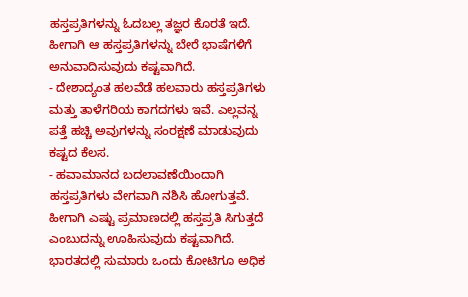ಹಸ್ತಪ್ರತಿಗಳನ್ನು ಓದಬಲ್ಲ ತಜ್ಞರ ಕೊರತೆ ಇದೆ. ಹೀಗಾಗಿ ಆ ಹಸ್ತಪ್ರತಿಗಳನ್ನು ಬೇರೆ ಭಾಷೆಗಳಿಗೆ ಅನುವಾದಿಸುವುದು ಕಷ್ಟವಾಗಿದೆ.
- ದೇಶಾದ್ಯಂತ ಹಲವೆಡೆ ಹಲವಾರು ಹಸ್ತಪ್ರತಿಗಳು ಮತ್ತು ತಾಳೆಗರಿಯ ಕಾಗದಗಳು ಇವೆ. ಎಲ್ಲವನ್ನ ಪತ್ತೆ ಹಚ್ಚಿ ಅವುಗಳನ್ನು ಸಂರಕ್ಷಣೆ ಮಾಡುವುದು ಕಷ್ಟದ ಕೆಲಸ.
- ಹವಾಮಾನದ ಬದಲಾವಣೆಯಿಂದಾಗಿ ಹಸ್ತಪ್ರತಿಗಳು ವೇಗವಾಗಿ ನಶಿಸಿ ಹೋಗುತ್ತವೆ. ಹೀಗಾಗಿ ಎಷ್ಟು ಪ್ರಮಾಣದಲ್ಲಿ ಹಸ್ತಪ್ರತಿ ಸಿಗುತ್ತದೆ ಎಂಬುದನ್ನು ಊಹಿಸುವುದು ಕಷ್ಟವಾಗಿದೆ.
ಭಾರತದಲ್ಲಿ ಸುಮಾರು ಒಂದು ಕೋಟಿಗೂ ಅಧಿಕ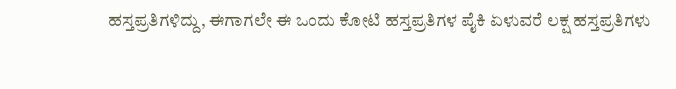ಹಸ್ತಪ್ರತಿಗಳಿದ್ದು, ಈಗಾಗಲೇ ಈ ಒಂದು ಕೋಟಿ ಹಸ್ತಪ್ರತಿಗಳ ಪೈಕಿ ಏಳುವರೆ ಲಕ್ಷ ಹಸ್ತಪ್ರತಿಗಳು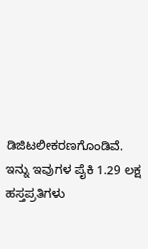ಡಿಜಿಟಲೀಕರಣಗೊಂಡಿವೆ. ಇನ್ನು ಇವುಗಳ ಪೈಕಿ 1.29 ಲಕ್ಷ ಹಸ್ತಪ್ರತಿಗಳು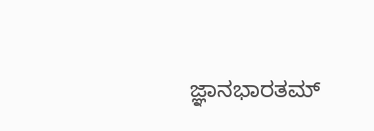ಜ್ಞಾನಭಾರತಮ್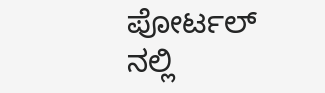ಪೋರ್ಟಲ್ ನಲ್ಲಿ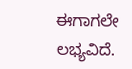ಈಗಾಗಲೇ ಲಭ್ಯವಿದೆ.